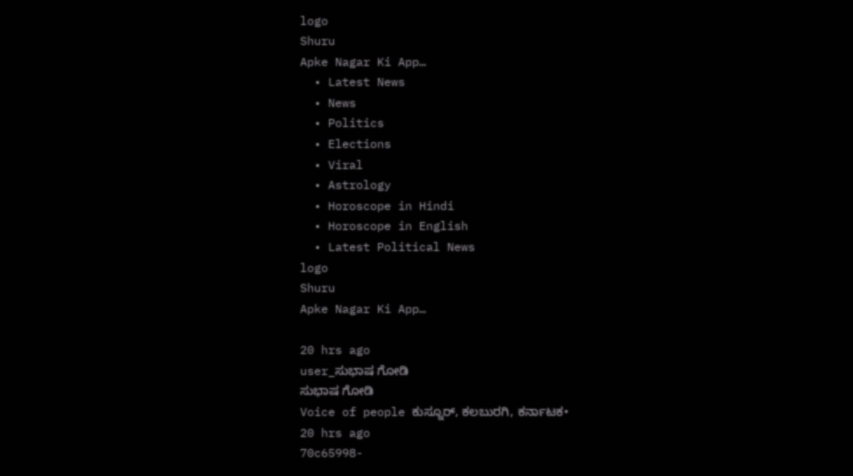logo
Shuru
Apke Nagar Ki App…
  • Latest News
  • News
  • Politics
  • Elections
  • Viral
  • Astrology
  • Horoscope in Hindi
  • Horoscope in English
  • Latest Political News
logo
Shuru
Apke Nagar Ki App…

20 hrs ago
user_ಸುಭಾಷ ಗೋಡಿ
ಸುಭಾಷ ಗೋಡಿ
Voice of people ಕುಸ್ನೂರ್, ಕಲಬುರಗಿ, ಕರ್ನಾಟಕ•
20 hrs ago
70c65998-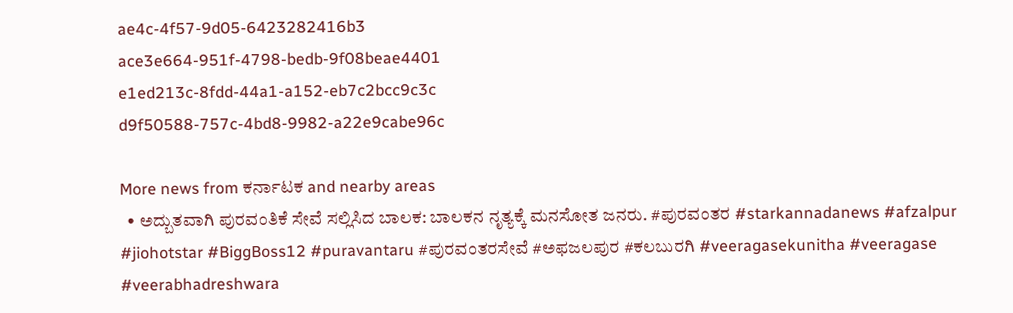ae4c-4f57-9d05-6423282416b3
ace3e664-951f-4798-bedb-9f08beae4401
e1ed213c-8fdd-44a1-a152-eb7c2bcc9c3c
d9f50588-757c-4bd8-9982-a22e9cabe96c

More news from ಕರ್ನಾಟಕ and nearby areas
  • ಅದ್ಬುತವಾಗಿ ಪುರವಂತಿಕೆ ಸೇವೆ ಸಲ್ಲಿಸಿದ ಬಾಲಕ: ಬಾಲಕನ ನೃತ್ಯಕ್ಕೆ ಮನಸೋತ ಜನರು. #ಪುರವಂತರ #starkannadanews #afzalpur #jiohotstar #BiggBoss12 #puravantaru #ಪುರವಂತರಸೇವೆ #ಅಫಜಲಪುರ #ಕಲಬುರಗಿ #veeragasekunitha #veeragase #veerabhadreshwara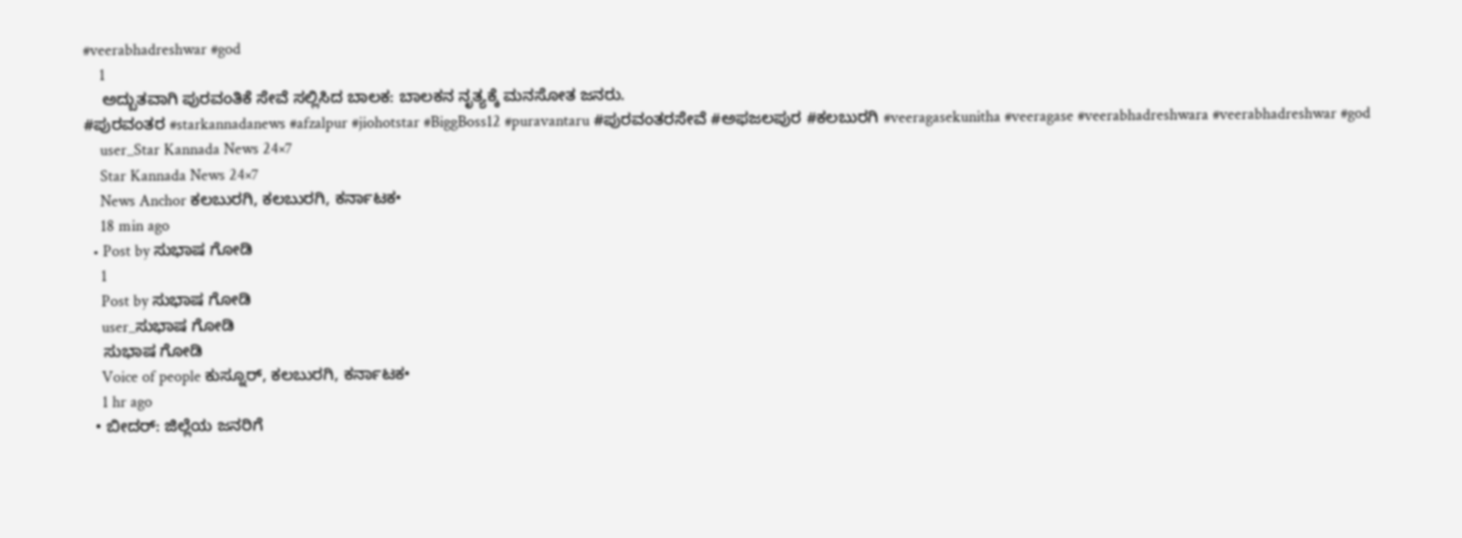#veerabhadreshwar #god
    1
    ಅದ್ಬುತವಾಗಿ ಪುರವಂತಿಕೆ ಸೇವೆ ಸಲ್ಲಿಸಿದ ಬಾಲಕ: ಬಾಲಕನ ನೃತ್ಯಕ್ಕೆ ಮನಸೋತ ಜನರು.
#ಪುರವಂತರ #starkannadanews #afzalpur #jiohotstar #BiggBoss12 #puravantaru #ಪುರವಂತರಸೇವೆ #ಅಫಜಲಪುರ #ಕಲಬುರಗಿ #veeragasekunitha #veeragase #veerabhadreshwara #veerabhadreshwar #god
    user_Star Kannada News 24×7
    Star Kannada News 24×7
    News Anchor ಕಲಬುರಗಿ, ಕಲಬುರಗಿ, ಕರ್ನಾಟಕ•
    18 min ago
  • Post by ಸುಭಾಷ ಗೋಡಿ
    1
    Post by ಸುಭಾಷ ಗೋಡಿ
    user_ಸುಭಾಷ ಗೋಡಿ
    ಸುಭಾಷ ಗೋಡಿ
    Voice of people ಕುಸ್ನೂರ್, ಕಲಬುರಗಿ, ಕರ್ನಾಟಕ•
    1 hr ago
  • ಬೀದರ್: ಜಿಲ್ಲೆಯ ಜನರಿಗೆ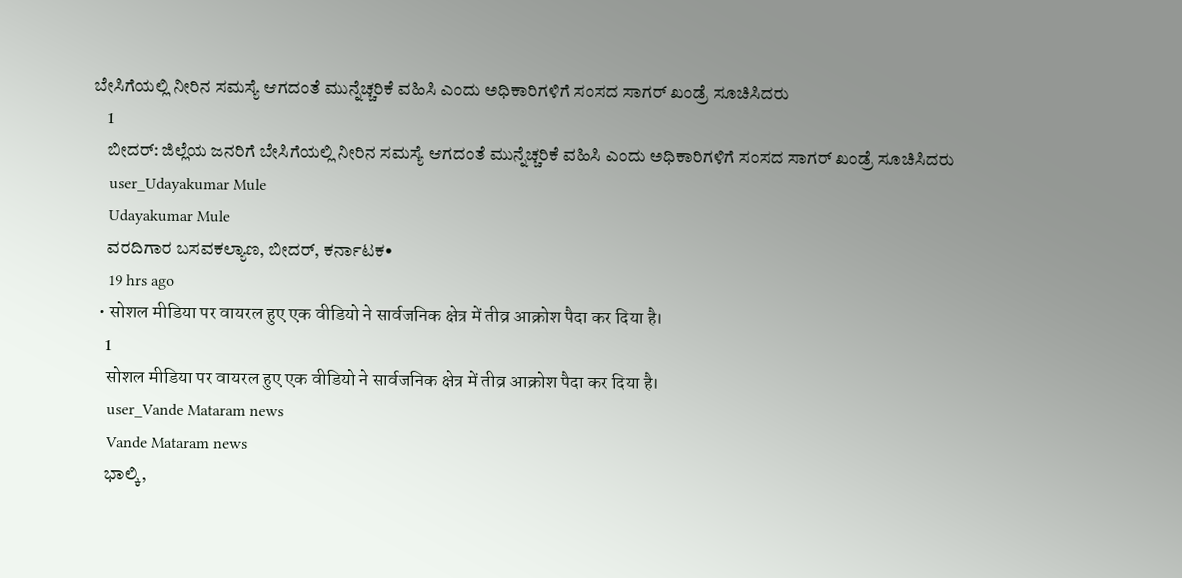ಬೇಸಿಗೆಯಲ್ಲಿ ನೀರಿನ ಸಮಸ್ಯೆ ಆಗದಂತೆ ಮುನ್ನೆಚ್ಚರಿಕೆ ವಹಿಸಿ ಎಂದು ಅಧಿಕಾರಿಗಳಿಗೆ ಸಂಸದ ಸಾಗರ್ ಖಂಡ್ರೆ ಸೂಚಿಸಿದರು
    1
    ಬೀದರ್: ಜಿಲ್ಲೆಯ ಜನರಿಗೆ ಬೇಸಿಗೆಯಲ್ಲಿ ನೀರಿನ ಸಮಸ್ಯೆ ಆಗದಂತೆ ಮುನ್ನೆಚ್ಚರಿಕೆ ವಹಿಸಿ ಎಂದು ಅಧಿಕಾರಿಗಳಿಗೆ ಸಂಸದ ಸಾಗರ್ ಖಂಡ್ರೆ ಸೂಚಿಸಿದರು
    user_Udayakumar Mule
    Udayakumar Mule
    ವರದಿಗಾರ ಬಸವಕಲ್ಯಾಣ, ಬೀದರ್, ಕರ್ನಾಟಕ•
    19 hrs ago
  • सोशल मीडिया पर वायरल हुए एक वीडियो ने सार्वजनिक क्षेत्र में तीव्र आक्रोश पैदा कर दिया है।
    1
    सोशल मीडिया पर वायरल हुए एक वीडियो ने सार्वजनिक क्षेत्र में तीव्र आक्रोश पैदा कर दिया है।
    user_Vande Mataram news
    Vande Mataram news
    ಭಾಲ್ಕಿ,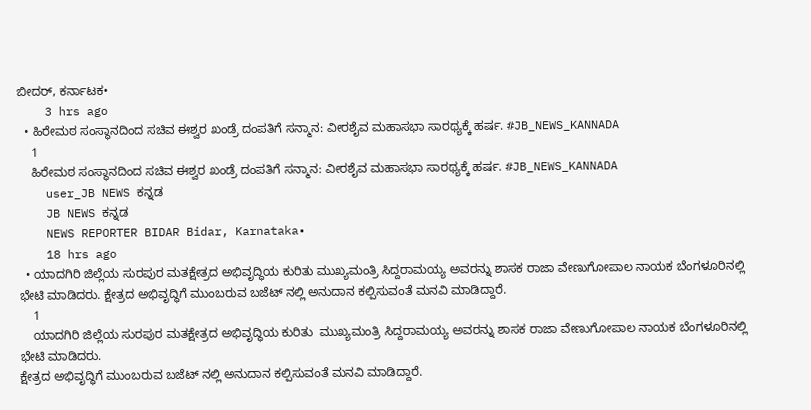ಬೀದರ್, ಕರ್ನಾಟಕ•
    3 hrs ago
  • ಹಿರೇಮಠ ಸಂಸ್ಥಾನದಿಂದ ಸಚಿವ ಈಶ್ವರ ಖಂಡ್ರೆ ದಂಪತಿಗೆ ಸನ್ಮಾನ: ವೀರಶೈವ ಮಹಾಸಭಾ ಸಾರಥ್ಯಕ್ಕೆ ಹರ್ಷ. #JB_NEWS_KANNADA
    1
    ಹಿರೇಮಠ ಸಂಸ್ಥಾನದಿಂದ ಸಚಿವ ಈಶ್ವರ ಖಂಡ್ರೆ ದಂಪತಿಗೆ ಸನ್ಮಾನ: ವೀರಶೈವ ಮಹಾಸಭಾ ಸಾರಥ್ಯಕ್ಕೆ ಹರ್ಷ. #JB_NEWS_KANNADA
    user_JB NEWS ಕನ್ನಡ
    JB NEWS ಕನ್ನಡ
    NEWS REPORTER BIDAR Bidar, Karnataka•
    18 hrs ago
  • ಯಾದಗಿರಿ ಜಿಲ್ಲೆಯ ಸುರಪುರ ಮತಕ್ಷೇತ್ರದ ಅಭಿವೃದ್ಧಿಯ ಕುರಿತು ಮುಖ್ಯಮಂತ್ರಿ ಸಿದ್ದರಾಮಯ್ಯ ಅವರನ್ನು ಶಾಸಕ ರಾಜಾ ವೇಣುಗೋಪಾಲ ನಾಯಕ ಬೆಂಗಳೂರಿನಲ್ಲಿ ಭೇಟಿ ಮಾಡಿದರು. ಕ್ಷೇತ್ರದ ಅಭಿವೃದ್ಧಿಗೆ ಮುಂಬರುವ ಬಜೆಟ್ ನಲ್ಲಿ ಅನುದಾನ ಕಲ್ಪಿಸುವಂತೆ ಮನವಿ ಮಾಡಿದ್ದಾರೆ.
    1
    ಯಾದಗಿರಿ ಜಿಲ್ಲೆಯ ಸುರಪುರ ಮತಕ್ಷೇತ್ರದ ಅಭಿವೃದ್ಧಿಯ ಕುರಿತು  ಮುಖ್ಯಮಂತ್ರಿ ಸಿದ್ದರಾಮಯ್ಯ ಅವರನ್ನು ಶಾಸಕ ರಾಜಾ ವೇಣುಗೋಪಾಲ ನಾಯಕ ಬೆಂಗಳೂರಿನಲ್ಲಿ ಭೇಟಿ ಮಾಡಿದರು.
ಕ್ಷೇತ್ರದ ಅಭಿವೃದ್ಧಿಗೆ ಮುಂಬರುವ ಬಜೆಟ್ ನಲ್ಲಿ ಅನುದಾನ ಕಲ್ಪಿಸುವಂತೆ ಮನವಿ ಮಾಡಿದ್ದಾರೆ.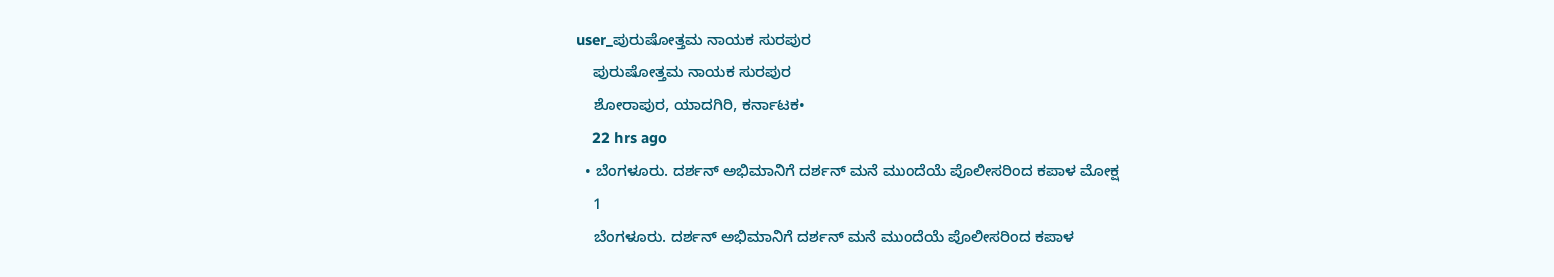user_ಪುರುಷೋತ್ತಮ ನಾಯಕ ಸುರಪುರ
    ಪುರುಷೋತ್ತಮ ನಾಯಕ ಸುರಪುರ
    ಶೋರಾಪುರ, ಯಾದಗಿರಿ, ಕರ್ನಾಟಕ•
    22 hrs ago
  • ಬೆಂಗಳೂರು. ದರ್ಶನ್ ಅಭಿಮಾನಿಗೆ ದರ್ಶನ್ ಮನೆ ಮುಂದೆಯೆ ಪೊಲೀಸರಿಂದ ಕಪಾಳ ಮೋಕ್ಷ
    1
    ಬೆಂಗಳೂರು. ದರ್ಶನ್ ಅಭಿಮಾನಿಗೆ ದರ್ಶನ್ ಮನೆ ಮುಂದೆಯೆ ಪೊಲೀಸರಿಂದ ಕಪಾಳ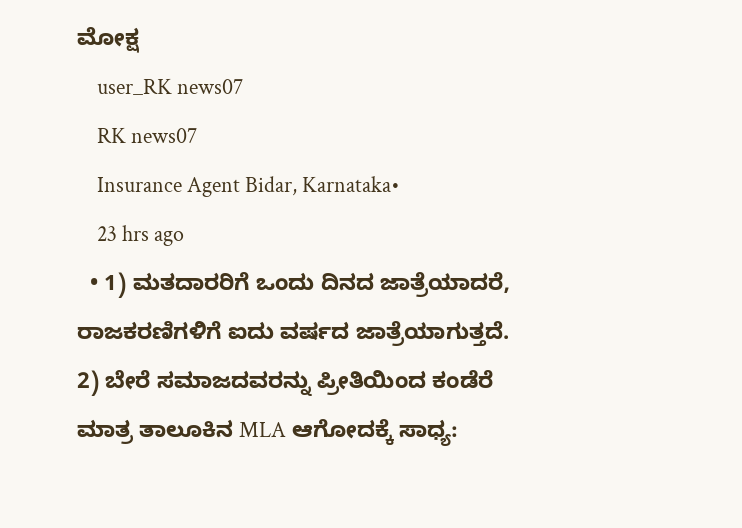ಮೋಕ್ಷ
    user_RK news07
    RK news07
    Insurance Agent Bidar, Karnataka•
    23 hrs ago
  • 1) ಮತದಾರರಿಗೆ ಒಂದು ದಿನದ ಜಾತ್ರೆಯಾದರೆ, ರಾಜಕರಣಿಗಳಿಗೆ ಐದು ವರ್ಷದ ಜಾತ್ರೆಯಾಗುತ್ತದೆ. 2) ಬೇರೆ ಸಮಾಜದವರನ್ನು ಪ್ರೀತಿಯಿಂದ ಕಂಡೆರೆ ಮಾತ್ರ ತಾಲೂಕಿನ MLA ಆಗೋದಕ್ಕೆ ಸಾಧ್ಯ: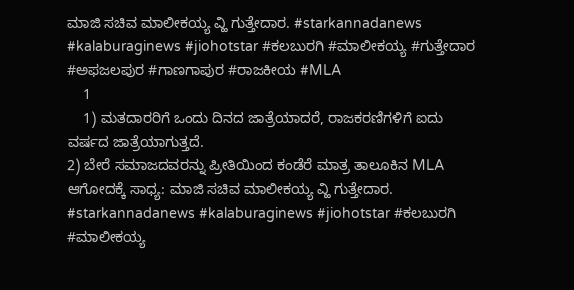ಮಾಜಿ ಸಚಿವ ಮಾಲೀಕಯ್ಯ ವ್ಹಿ ಗುತ್ತೇದಾರ. #starkannadanews #kalaburaginews #jiohotstar #ಕಲಬುರಗಿ #ಮಾಲೀಕಯ್ಯ #ಗುತ್ತೇದಾರ #ಅಫಜಲಪುರ #ಗಾಣಗಾಪುರ #ರಾಜಕೀಯ #MLA
    1
    1) ಮತದಾರರಿಗೆ ಒಂದು ದಿನದ ಜಾತ್ರೆಯಾದರೆ, ರಾಜಕರಣಿಗಳಿಗೆ ಐದು ವರ್ಷದ ಜಾತ್ರೆಯಾಗುತ್ತದೆ.
2) ಬೇರೆ ಸಮಾಜದವರನ್ನು ಪ್ರೀತಿಯಿಂದ ಕಂಡೆರೆ ಮಾತ್ರ ತಾಲೂಕಿನ MLA ಆಗೋದಕ್ಕೆ ಸಾಧ್ಯ: ಮಾಜಿ ಸಚಿವ ಮಾಲೀಕಯ್ಯ ವ್ಹಿ ಗುತ್ತೇದಾರ.
#starkannadanews #kalaburaginews #jiohotstar #ಕಲಬುರಗಿ #ಮಾಲೀಕಯ್ಯ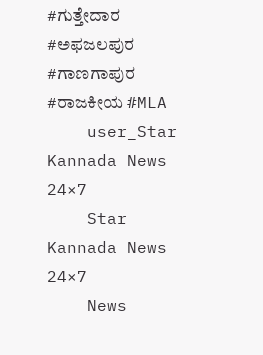#ಗುತ್ತೇದಾರ #ಅಫಜಲಪುರ #ಗಾಣಗಾಪುರ #ರಾಜಕೀಯ #MLA
    user_Star Kannada News 24×7
    Star Kannada News 24×7
    News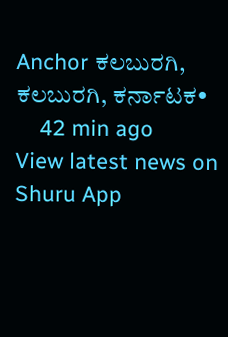Anchor ಕಲಬುರಗಿ, ಕಲಬುರಗಿ, ಕರ್ನಾಟಕ•
    42 min ago
View latest news on Shuru App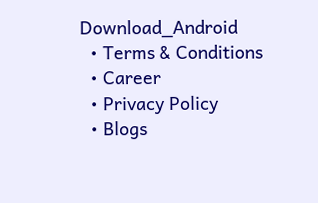Download_Android
  • Terms & Conditions
  • Career
  • Privacy Policy
  • Blogs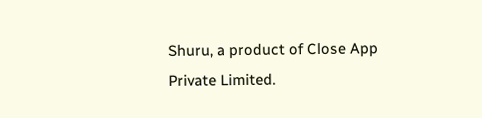Shuru, a product of Close App Private Limited.